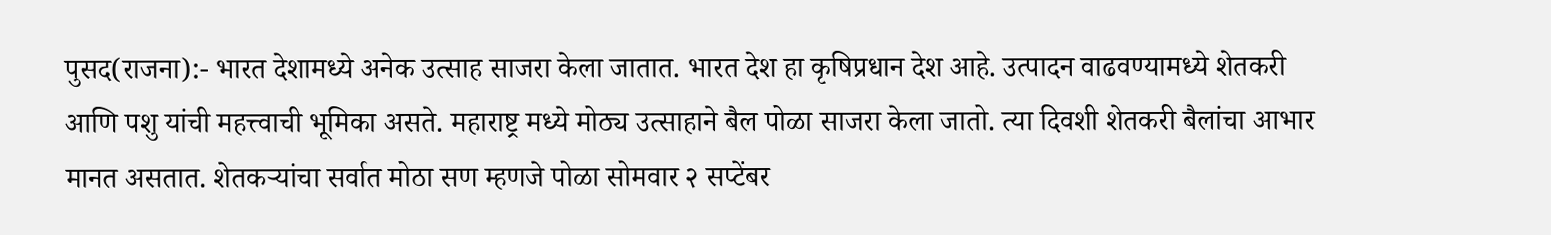पुसद(राजना):- भारत देशामध्ये अनेक उत्साह साजरा केला जातात. भारत देश हा कृषिप्रधान देश आहे. उत्पादन वाढवण्यामध्ये शेतकरी आणि पशु यांची महत्त्वाची भूमिका असते. महाराष्ट्र मध्ये मोठ्य उत्साहाने बैल पोळा साजरा केला जातो. त्या दिवशी शेतकरी बैलांचा आभार मानत असतात. शेतकऱ्यांचा सर्वात मोठा सण म्हणजे पोळा सोमवार २ सप्टेंबर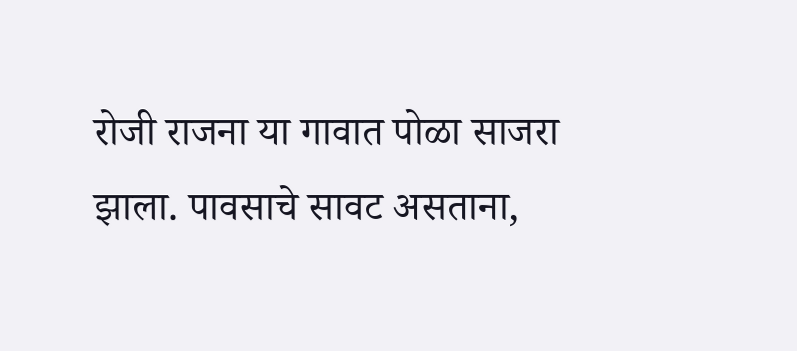रोजी राजना या गावात पोळा साजरा झाला. पावसाचे सावट असताना,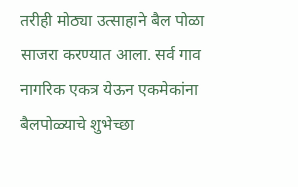तरीही मोठ्या उत्साहाने बैल पोळा साजरा करण्यात आला. सर्व गाव नागरिक एकत्र येऊन एकमेकांना बैलपोळ्याचे शुभेच्छा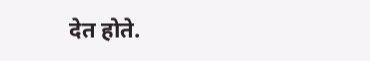देत होते.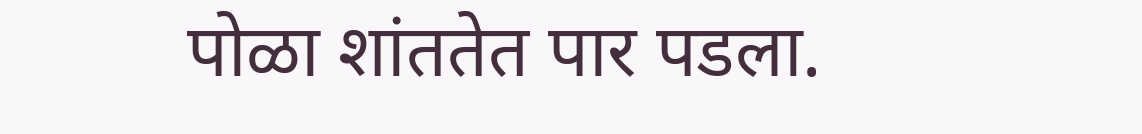पोळा शांततेत पार पडला.